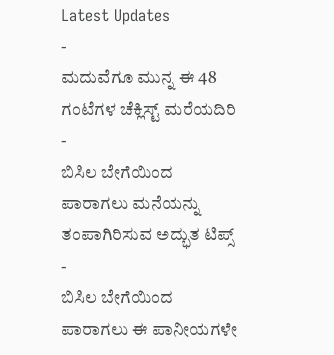Latest Updates
-
ಮದುವೆಗೂ ಮುನ್ನ ಈ 48 ಗಂಟೆಗಳ ಚೆಕ್ಲಿಸ್ಟ್ ಮರೆಯದಿರಿ -
ಬಿಸಿಲ ಬೇಗೆಯಿಂದ ಪಾರಾಗಲು ಮನೆಯನ್ನು ತಂಪಾಗಿರಿಸುವ ಅದ್ಭುತ ಟಿಪ್ಸ್ -
ಬಿಸಿಲ ಬೇಗೆಯಿಂದ ಪಾರಾಗಲು ಈ ಪಾನೀಯಗಳೇ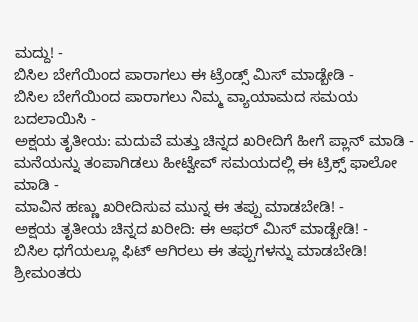ಮದ್ದು! -
ಬಿಸಿಲ ಬೇಗೆಯಿಂದ ಪಾರಾಗಲು ಈ ಟ್ರೆಂಡ್ಸ್ ಮಿಸ್ ಮಾಡ್ಬೇಡಿ -
ಬಿಸಿಲ ಬೇಗೆಯಿಂದ ಪಾರಾಗಲು ನಿಮ್ಮ ವ್ಯಾಯಾಮದ ಸಮಯ ಬದಲಾಯಿಸಿ -
ಅಕ್ಷಯ ತೃತೀಯ: ಮದುವೆ ಮತ್ತು ಚಿನ್ನದ ಖರೀದಿಗೆ ಹೀಗೆ ಪ್ಲಾನ್ ಮಾಡಿ -
ಮನೆಯನ್ನು ತಂಪಾಗಿಡಲು ಹೀಟ್ವೇವ್ ಸಮಯದಲ್ಲಿ ಈ ಟ್ರಿಕ್ಸ್ ಫಾಲೋ ಮಾಡಿ -
ಮಾವಿನ ಹಣ್ಣು ಖರೀದಿಸುವ ಮುನ್ನ ಈ ತಪ್ಪು ಮಾಡಬೇಡಿ! -
ಅಕ್ಷಯ ತೃತೀಯ ಚಿನ್ನದ ಖರೀದಿ: ಈ ಆಫರ್ ಮಿಸ್ ಮಾಡ್ಬೇಡಿ! -
ಬಿಸಿಲ ಧಗೆಯಲ್ಲೂ ಫಿಟ್ ಆಗಿರಲು ಈ ತಪ್ಪುಗಳನ್ನು ಮಾಡಬೇಡಿ!
ಶ್ರೀಮಂತರು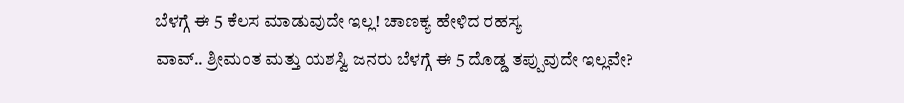ಬೆಳಗ್ಗೆ ಈ 5 ಕೆಲಸ ಮಾಡುವುದೇ ಇಲ್ಲ! ಚಾಣಕ್ಯ ಹೇಳಿದ ರಹಸ್ಯ
ವಾವ್.. ಶ್ರೀಮಂತ ಮತ್ತು ಯಶಸ್ವಿ ಜನರು ಬೆಳಗ್ಗೆ ಈ 5 ದೊಡ್ಡ ತಪ್ಪುವುದೇ ಇಲ್ಲವೇ?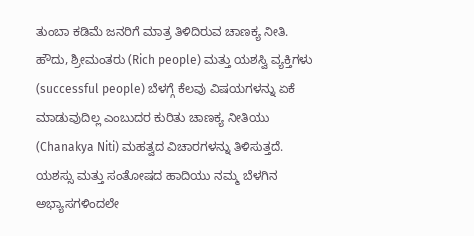ತುಂಬಾ ಕಡಿಮೆ ಜನರಿಗೆ ಮಾತ್ರ ತಿಳಿದಿರುವ ಚಾಣಕ್ಯ ನೀತಿ. ಹೌದು, ಶ್ರೀಮಂತರು (Rich people) ಮತ್ತು ಯಶಸ್ವಿ ವ್ಯಕ್ತಿಗಳು (successful people) ಬೆಳಗ್ಗೆ ಕೆಲವು ವಿಷಯಗಳನ್ನು ಏಕೆ ಮಾಡುವುದಿಲ್ಲ ಎಂಬುದರ ಕುರಿತು ಚಾಣಕ್ಯ ನೀತಿಯು (Chanakya Niti) ಮಹತ್ವದ ವಿಚಾರಗಳನ್ನು ತಿಳಿಸುತ್ತದೆ. ಯಶಸ್ಸು ಮತ್ತು ಸಂತೋಷದ ಹಾದಿಯು ನಮ್ಮ ಬೆಳಗಿನ ಅಭ್ಯಾಸಗಳಿಂದಲೇ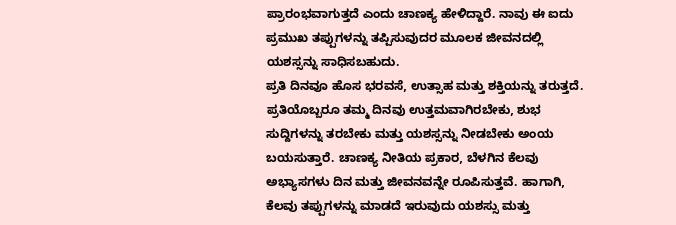ಪ್ರಾರಂಭವಾಗುತ್ತದೆ ಎಂದು ಚಾಣಕ್ಯ ಹೇಳಿದ್ದಾರೆ. ನಾವು ಈ ಐದು ಪ್ರಮುಖ ತಪ್ಪುಗಳನ್ನು ತಪ್ಪಿಸುವುದರ ಮೂಲಕ ಜೀವನದಲ್ಲಿ ಯಶಸ್ಸನ್ನು ಸಾಧಿಸಬಹುದು.
ಪ್ರತಿ ದಿನವೂ ಹೊಸ ಭರವಸೆ, ಉತ್ಸಾಹ ಮತ್ತು ಶಕ್ತಿಯನ್ನು ತರುತ್ತದೆ. ಪ್ರತಿಯೊಬ್ಬರೂ ತಮ್ಮ ದಿನವು ಉತ್ತಮವಾಗಿರಬೇಕು, ಶುಭ ಸುದ್ದಿಗಳನ್ನು ತರಬೇಕು ಮತ್ತು ಯಶಸ್ಸನ್ನು ನೀಡಬೇಕು ಅಂಯ ಬಯಸುತ್ತಾರೆ. ಚಾಣಕ್ಯ ನೀತಿಯ ಪ್ರಕಾರ, ಬೆಳಗಿನ ಕೆಲವು ಅಭ್ಯಾಸಗಳು ದಿನ ಮತ್ತು ಜೀವನವನ್ನೇ ರೂಪಿಸುತ್ತವೆ. ಹಾಗಾಗಿ, ಕೆಲವು ತಪ್ಪುಗಳನ್ನು ಮಾಡದೆ ಇರುವುದು ಯಶಸ್ಸು ಮತ್ತು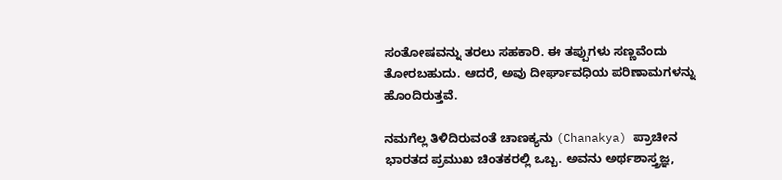ಸಂತೋಷವನ್ನು ತರಲು ಸಹಕಾರಿ. ಈ ತಪ್ಪುಗಳು ಸಣ್ಣವೆಂದು ತೋರಬಹುದು. ಆದರೆ, ಅವು ದೀರ್ಘಾವಧಿಯ ಪರಿಣಾಮಗಳನ್ನು ಹೊಂದಿರುತ್ತವೆ.

ನಮಗೆಲ್ಲ ತಿಳಿದಿರುವಂತೆ ಚಾಣಕ್ಯನು (Chanakya) ಪ್ರಾಚೀನ ಭಾರತದ ಪ್ರಮುಖ ಚಿಂತಕರಲ್ಲಿ ಒಬ್ಬ. ಅವನು ಅರ್ಥಶಾಸ್ತ್ರಜ್ಞ,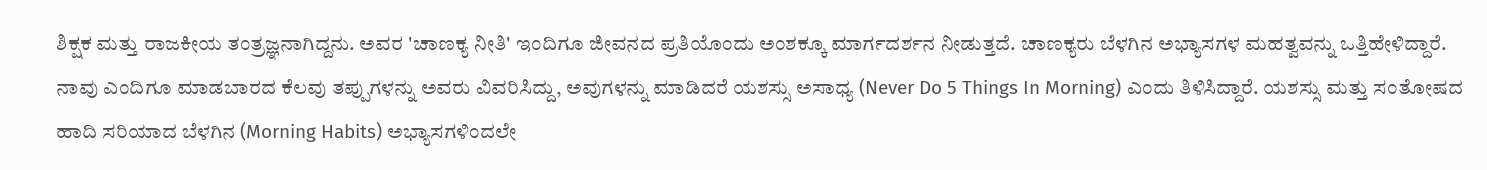ಶಿಕ್ಷಕ ಮತ್ತು ರಾಜಕೀಯ ತಂತ್ರಜ್ಞನಾಗಿದ್ದನು. ಅವರ 'ಚಾಣಕ್ಯ ನೀತಿ' ಇಂದಿಗೂ ಜೀವನದ ಪ್ರತಿಯೊಂದು ಅಂಶಕ್ಕೂ ಮಾರ್ಗದರ್ಶನ ನೀಡುತ್ತದೆ. ಚಾಣಕ್ಯರು ಬೆಳಗಿನ ಅಭ್ಯಾಸಗಳ ಮಹತ್ವವನ್ನು ಒತ್ತಿಹೇಳಿದ್ದಾರೆ. ನಾವು ಎಂದಿಗೂ ಮಾಡಬಾರದ ಕೆಲವು ತಪ್ಪುಗಳನ್ನು ಅವರು ವಿವರಿಸಿದ್ದು, ಅವುಗಳನ್ನು ಮಾಡಿದರೆ ಯಶಸ್ಸು ಅಸಾಧ್ಯ (Never Do 5 Things In Morning) ಎಂದು ತಿಳಿಸಿದ್ದಾರೆ. ಯಶಸ್ಸು ಮತ್ತು ಸಂತೋಷದ ಹಾದಿ ಸರಿಯಾದ ಬೆಳಗಿನ (Morning Habits) ಅಭ್ಯಾಸಗಳಿಂದಲೇ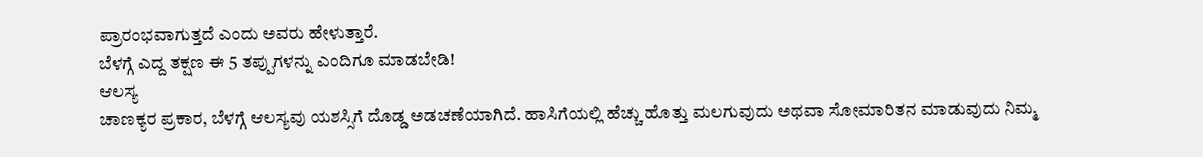ಪ್ರಾರಂಭವಾಗುತ್ತದೆ ಎಂದು ಅವರು ಹೇಳುತ್ತಾರೆ.
ಬೆಳಗ್ಗೆ ಎದ್ದ ತಕ್ಷಣ ಈ 5 ತಪ್ಪುಗಳನ್ನು ಎಂದಿಗೂ ಮಾಡಬೇಡಿ!
ಆಲಸ್ಯ
ಚಾಣಕ್ಯರ ಪ್ರಕಾರ, ಬೆಳಗ್ಗೆ ಆಲಸ್ಯವು ಯಶಸ್ಸಿಗೆ ದೊಡ್ಡ ಅಡಚಣೆಯಾಗಿದೆ. ಹಾಸಿಗೆಯಲ್ಲಿ ಹೆಚ್ಚು ಹೊತ್ತು ಮಲಗುವುದು ಅಥವಾ ಸೋಮಾರಿತನ ಮಾಡುವುದು ನಿಮ್ಮ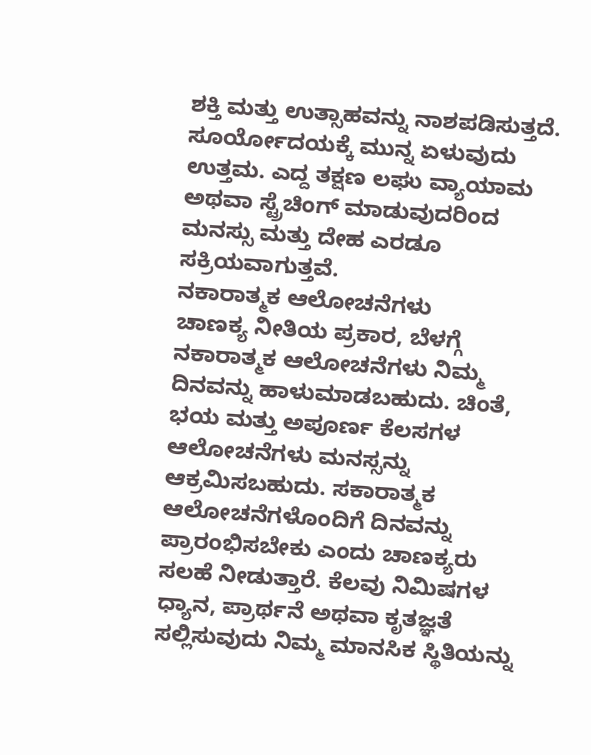ಶಕ್ತಿ ಮತ್ತು ಉತ್ಸಾಹವನ್ನು ನಾಶಪಡಿಸುತ್ತದೆ. ಸೂರ್ಯೋದಯಕ್ಕೆ ಮುನ್ನ ಏಳುವುದು ಉತ್ತಮ. ಎದ್ದ ತಕ್ಷಣ ಲಘು ವ್ಯಾಯಾಮ ಅಥವಾ ಸ್ಟ್ರೆಚಿಂಗ್ ಮಾಡುವುದರಿಂದ ಮನಸ್ಸು ಮತ್ತು ದೇಹ ಎರಡೂ ಸಕ್ರಿಯವಾಗುತ್ತವೆ.
ನಕಾರಾತ್ಮಕ ಆಲೋಚನೆಗಳು
ಚಾಣಕ್ಯ ನೀತಿಯ ಪ್ರಕಾರ, ಬೆಳಗ್ಗೆ ನಕಾರಾತ್ಮಕ ಆಲೋಚನೆಗಳು ನಿಮ್ಮ ದಿನವನ್ನು ಹಾಳುಮಾಡಬಹುದು. ಚಿಂತೆ, ಭಯ ಮತ್ತು ಅಪೂರ್ಣ ಕೆಲಸಗಳ ಆಲೋಚನೆಗಳು ಮನಸ್ಸನ್ನು ಆಕ್ರಮಿಸಬಹುದು. ಸಕಾರಾತ್ಮಕ ಆಲೋಚನೆಗಳೊಂದಿಗೆ ದಿನವನ್ನು ಪ್ರಾರಂಭಿಸಬೇಕು ಎಂದು ಚಾಣಕ್ಯರು ಸಲಹೆ ನೀಡುತ್ತಾರೆ. ಕೆಲವು ನಿಮಿಷಗಳ ಧ್ಯಾನ, ಪ್ರಾರ್ಥನೆ ಅಥವಾ ಕೃತಜ್ಞತೆ ಸಲ್ಲಿಸುವುದು ನಿಮ್ಮ ಮಾನಸಿಕ ಸ್ಥಿತಿಯನ್ನು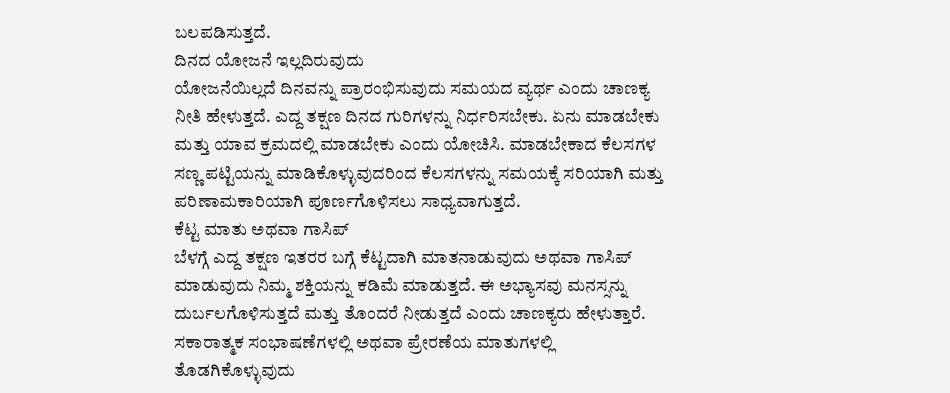ಬಲಪಡಿಸುತ್ತದೆ.
ದಿನದ ಯೋಜನೆ ಇಲ್ಲದಿರುವುದು
ಯೋಜನೆಯಿಲ್ಲದೆ ದಿನವನ್ನು ಪ್ರಾರಂಭಿಸುವುದು ಸಮಯದ ವ್ಯರ್ಥ ಎಂದು ಚಾಣಕ್ಯ ನೀತಿ ಹೇಳುತ್ತದೆ. ಎದ್ದ ತಕ್ಷಣ ದಿನದ ಗುರಿಗಳನ್ನು ನಿರ್ಧರಿಸಬೇಕು. ಏನು ಮಾಡಬೇಕು ಮತ್ತು ಯಾವ ಕ್ರಮದಲ್ಲಿ ಮಾಡಬೇಕು ಎಂದು ಯೋಚಿಸಿ. ಮಾಡಬೇಕಾದ ಕೆಲಸಗಳ ಸಣ್ಣ ಪಟ್ಟಿಯನ್ನು ಮಾಡಿಕೊಳ್ಳುವುದರಿಂದ ಕೆಲಸಗಳನ್ನು ಸಮಯಕ್ಕೆ ಸರಿಯಾಗಿ ಮತ್ತು ಪರಿಣಾಮಕಾರಿಯಾಗಿ ಪೂರ್ಣಗೊಳಿಸಲು ಸಾಧ್ಯವಾಗುತ್ತದೆ.
ಕೆಟ್ಟ ಮಾತು ಅಥವಾ ಗಾಸಿಪ್
ಬೆಳಗ್ಗೆ ಎದ್ದ ತಕ್ಷಣ ಇತರರ ಬಗ್ಗೆ ಕೆಟ್ಟದಾಗಿ ಮಾತನಾಡುವುದು ಅಥವಾ ಗಾಸಿಪ್ ಮಾಡುವುದು ನಿಮ್ಮ ಶಕ್ತಿಯನ್ನು ಕಡಿಮೆ ಮಾಡುತ್ತದೆ. ಈ ಅಭ್ಯಾಸವು ಮನಸ್ಸನ್ನು ದುರ್ಬಲಗೊಳಿಸುತ್ತದೆ ಮತ್ತು ತೊಂದರೆ ನೀಡುತ್ತದೆ ಎಂದು ಚಾಣಕ್ಯರು ಹೇಳುತ್ತಾರೆ. ಸಕಾರಾತ್ಮಕ ಸಂಭಾಷಣೆಗಳಲ್ಲಿ ಅಥವಾ ಪ್ರೇರಣೆಯ ಮಾತುಗಳಲ್ಲಿ ತೊಡಗಿಕೊಳ್ಳುವುದು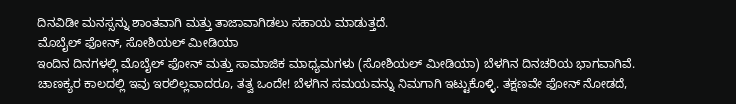ದಿನವಿಡೀ ಮನಸ್ಸನ್ನು ಶಾಂತವಾಗಿ ಮತ್ತು ತಾಜಾವಾಗಿಡಲು ಸಹಾಯ ಮಾಡುತ್ತದೆ.
ಮೊಬೈಲ್ ಫೋನ್, ಸೋಶಿಯಲ್ ಮೀಡಿಯಾ
ಇಂದಿನ ದಿನಗಳಲ್ಲಿ ಮೊಬೈಲ್ ಫೋನ್ ಮತ್ತು ಸಾಮಾಜಿಕ ಮಾಧ್ಯಮಗಳು (ಸೋಶಿಯಲ್ ಮೀಡಿಯಾ) ಬೆಳಗಿನ ದಿನಚರಿಯ ಭಾಗವಾಗಿವೆ. ಚಾಣಕ್ಯರ ಕಾಲದಲ್ಲಿ ಇವು ಇರಲಿಲ್ಲವಾದರೂ, ತತ್ವ ಒಂದೇ! ಬೆಳಗಿನ ಸಮಯವನ್ನು ನಿಮಗಾಗಿ ಇಟ್ಟುಕೊಳ್ಳಿ. ತಕ್ಷಣವೇ ಫೋನ್ ನೋಡದೆ,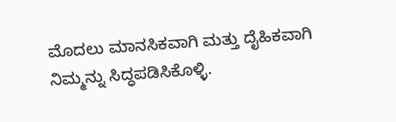ಮೊದಲು ಮಾನಸಿಕವಾಗಿ ಮತ್ತು ದೈಹಿಕವಾಗಿ ನಿಮ್ಮನ್ನು ಸಿದ್ಧಪಡಿಸಿಕೊಳ್ಳಿ.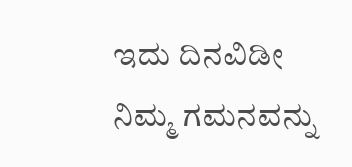ಇದು ದಿನವಿಡೀ ನಿಮ್ಮ ಗಮನವನ್ನು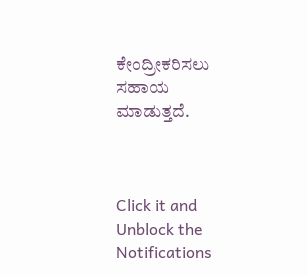ಕೇಂದ್ರೀಕರಿಸಲು ಸಹಾಯ ಮಾಡುತ್ತದೆ.



Click it and Unblock the Notifications